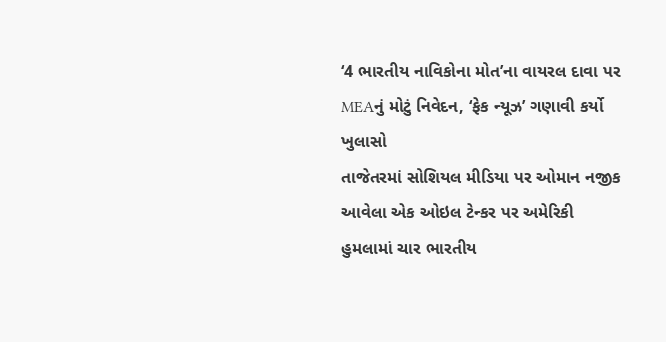‘4 ભારતીય નાવિકોના મોત’ના વાયરલ દાવા પર MEAનું મોટું નિવેદન, ‘ફેક ન્યૂઝ’ ગણાવી કર્યો ખુલાસો
તાજેતરમાં સોશિયલ મીડિયા પર ઓમાન નજીક આવેલા એક ઓઇલ ટેન્કર પર અમેરિકી હુમલામાં ચાર ભારતીય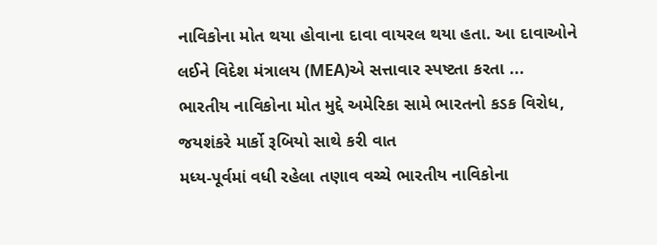નાવિકોના મોત થયા હોવાના દાવા વાયરલ થયા હતા. આ દાવાઓને લઈને વિદેશ મંત્રાલય (MEA)એ સત્તાવાર સ્પષ્ટતા કરતા ...
ભારતીય નાવિકોના મોત મુદ્દે અમેરિકા સામે ભારતનો કડક વિરોધ, જયશંકરે માર્કો રૂબિયો સાથે કરી વાત
મધ્ય-પૂર્વમાં વધી રહેલા તણાવ વચ્ચે ભારતીય નાવિકોના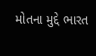મોતના મુદ્દે ભારત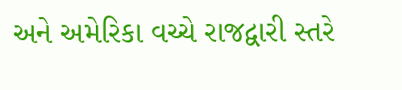અને અમેરિકા વચ્ચે રાજદ્વારી સ્તરે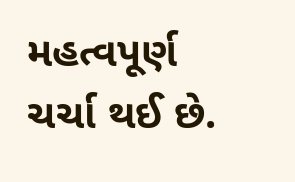મહત્વપૂર્ણ ચર્ચા થઈ છે.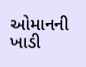ઓમાનની ખાડી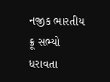નજીક ભારતીય ક્રૂ સભ્યો ધરાવતા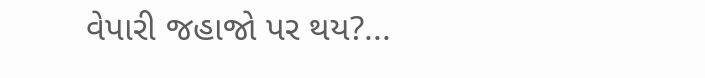વેપારી જહાજો પર થય?...